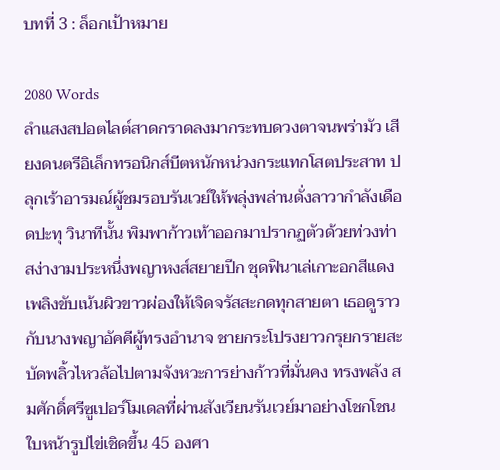บทที่ 3 : ล็อกเป้าหมาย

2080 Words
ลำแสงสปอตไลต์สาดกราดลงมากระทบดวงตาจนพร่ามัว เสียงดนตรีอิเล็กทรอนิกส์บีตหนักหน่วงกระแทกโสตประสาท ปลุกเร้าอารมณ์ผู้ชมรอบรันเวย์ให้พลุ่งพล่านดั่งลาวากำลังเดือดปะทุ วินาทีนั้น พิมพาก้าวเท้าออกมาปรากฏตัวด้วยท่วงท่าสง่างามประหนึ่งพญาหงส์สยายปีก ชุดฟินาเล่เกาะอกสีแดงเพลิงขับเน้นผิวขาวผ่องให้เจิดจรัสสะกดทุกสายตา เธอดูราวกับนางพญาอัคคีผู้ทรงอำนาจ ชายกระโปรงยาวกรุยกรายสะบัดพลิ้วไหวล้อไปตามจังหวะการย่างก้าวที่มั่นคง ทรงพลัง สมศักดิ์ศรีซูเปอร์โมเดลที่ผ่านสังเวียนรันเวย์มาอย่างโชกโชน ใบหน้ารูปไข่เชิดขึ้น 45 องศา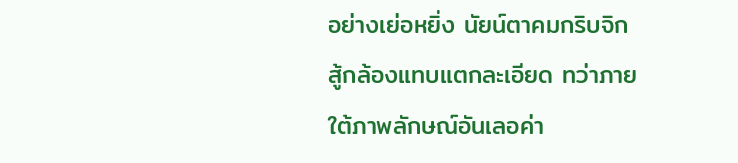อย่างเย่อหยิ่ง นัยน์ตาคมกริบจิกสู้กล้องแทบแตกละเอียด ทว่าภายใต้ภาพลักษณ์อันเลอค่า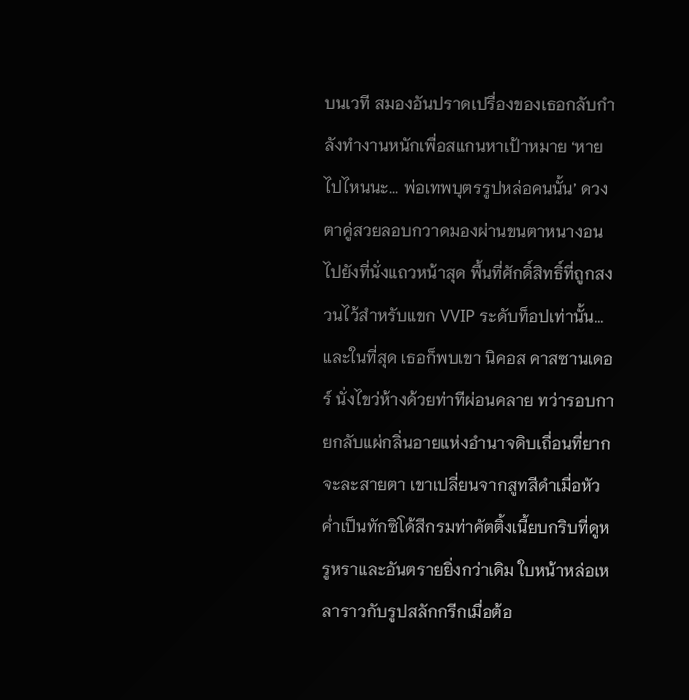บนเวที สมองอันปราดเปรื่องของเธอกลับกำลังทำงานหนักเพื่อสแกนหาเป้าหมาย ‘หายไปไหนนะ... พ่อเทพบุตรรูปหล่อคนนั้น’ ดวงตาคู่สวยลอบกวาดมองผ่านขนตาหนางอนไปยังที่นั่งแถวหน้าสุด พื้นที่ศักดิ์สิทธิ์ที่ถูกสงวนไว้สำหรับแขก VVIP ระดับท็อปเท่านั้น... และในที่สุด เธอก็พบเขา นิคอส คาสซานเดอร์ นั่งไขว่ห้างด้วยท่าทีผ่อนคลาย ทว่ารอบกายกลับแผ่กลิ่นอายแห่งอำนาจดิบเถื่อนที่ยากจะละสายตา เขาเปลี่ยนจากสูทสีดำเมื่อหัวค่ำเป็นทักซิโด้สีกรมท่าคัตติ้งเนี้ยบกริบที่ดูหรูหราและอันตรายยิ่งกว่าเดิม ใบหน้าหล่อเหลาราวกับรูปสลักกรีกเมื่อต้อ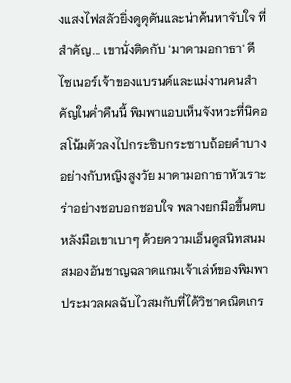งแสงไฟสลัวยิ่งดูดุดันและน่าค้นหาจับใจ ที่สำคัญ... เขานั่งติดกับ 'มาดามอกาธา' ดีไซเนอร์เจ้าของแบรนด์และแม่งานคนสำคัญในค่ำคืนนี้ พิมพาแอบเห็นจังหวะที่นิคอสโน้มตัวลงไปกระซิบกระซาบถ้อยคำบางอย่างกับหญิงสูงวัย มาดามอกาธาหัวเราะร่าอย่างชอบอกชอบใจ พลางยกมือขึ้นตบหลังมือเขาเบาๆ ด้วยความเอ็นดูสนิทสนม สมองอันชาญฉลาดแกมเจ้าเล่ห์ของพิมพาประมวลผลฉับไวสมกับที่ได้วิชาคณิตเกร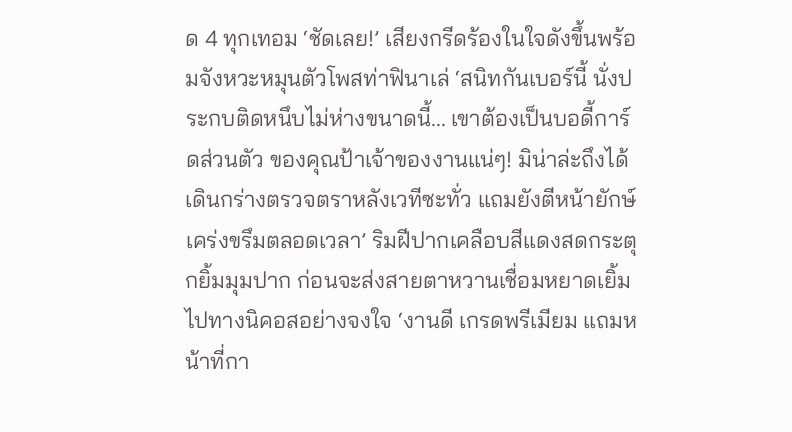ด 4 ทุกเทอม ‘ชัดเลย!’ เสียงกรีดร้องในใจดังขึ้นพร้อมจังหวะหมุนตัวโพสท่าฟินาเล่ ‘สนิทกันเบอร์นี้ นั่งประกบติดหนึบไม่ห่างขนาดนี้... เขาต้องเป็นบอดี้การ์ดส่วนตัว ของคุณป้าเจ้าของงานแน่ๆ! มิน่าล่ะถึงได้เดินกร่างตรวจตราหลังเวทีซะทั่ว แถมยังตีหน้ายักษ์เคร่งขรึมตลอดเวลา’ ริมฝีปากเคลือบสีแดงสดกระตุกยิ้มมุมปาก ก่อนจะส่งสายตาหวานเชื่อมหยาดเยิ้มไปทางนิคอสอย่างจงใจ ‘งานดี เกรดพรีเมียม แถมหน้าที่กา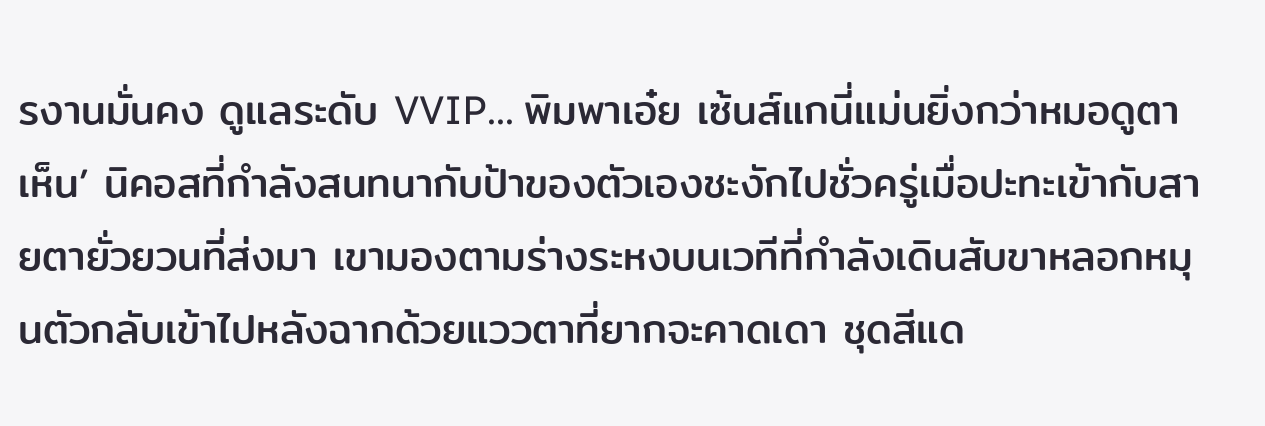รงานมั่นคง ดูแลระดับ VVIP... พิมพาเอ๋ย เซ้นส์แกนี่แม่นยิ่งกว่าหมอดูตาเห็น’ นิคอสที่กำลังสนทนากับป้าของตัวเองชะงักไปชั่วครู่เมื่อปะทะเข้ากับสายตายั่วยวนที่ส่งมา เขามองตามร่างระหงบนเวทีที่กำลังเดินสับขาหลอกหมุนตัวกลับเข้าไปหลังฉากด้วยแววตาที่ยากจะคาดเดา ชุดสีแด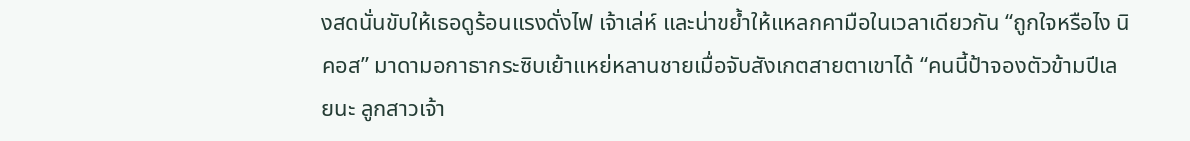งสดนั่นขับให้เธอดูร้อนแรงดั่งไฟ เจ้าเล่ห์ และน่าขย้ำให้แหลกคามือในเวลาเดียวกัน “ถูกใจหรือไง นิคอส” มาดามอกาธากระซิบเย้าแหย่หลานชายเมื่อจับสังเกตสายตาเขาได้ “คนนี้ป้าจองตัวข้ามปีเลยนะ ลูกสาวเจ้า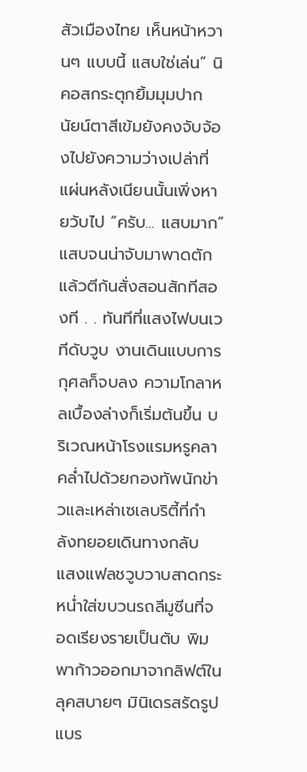สัวเมืองไทย เห็นหน้าหวานๆ แบบนี้ แสบใช่เล่น” นิคอสกระตุกยิ้มมุมปาก นัยน์ตาสีเข้มยังคงจับจ้องไปยังความว่างเปล่าที่แผ่นหลังเนียนนั้นเพิ่งหายวับไป “ครับ... แสบมาก” แสบจนน่าจับมาพาดตักแล้วตีก้นสั่งสอนสักทีสองที . . ทันทีที่แสงไฟบนเวทีดับวูบ งานเดินแบบการกุศลก็จบลง ความโกลาหลเบื้องล่างก็เริ่มต้นขึ้น บริเวณหน้าโรงแรมหรูคลาคล่ำไปด้วยกองทัพนักข่าวและเหล่าเซเลบริตี้ที่กำลังทยอยเดินทางกลับ แสงแฟลชวูบวาบสาดกระหน่ำใส่ขบวนรถลีมูซีนที่จอดเรียงรายเป็นตับ พิมพาก้าวออกมาจากลิฟต์ในลุคสบายๆ มินิเดรสรัดรูปแบร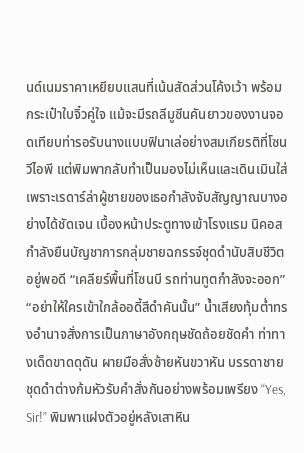นด์เนมราคาเหยียบแสนที่เน้นสัดส่วนโค้งเว้า พร้อมกระเป๋าใบจิ๋วคู่ใจ แม้จะมีรถลีมูซีนคันยาวของงานจอดเทียบท่ารอรับนางแบบฟินาเล่อย่างสมเกียรติที่โซนวีไอพี แต่พิมพากลับทำเป็นมองไม่เห็นและเดินเมินใส่ เพราะเรดาร์ล่าผู้ชายของเธอกำลังจับสัญญาณบางอย่างได้ชัดเจน เบื้องหน้าประตูทางเข้าโรงแรม นิคอสกำลังยืนบัญชาการกลุ่มชายฉกรรจ์ชุดดำนับสิบชีวิตอยู่พอดี “เคลียร์พื้นที่โซนบี รถท่านทูตกำลังจะออก” “อย่าให้ใครเข้าใกล้ออดี้สีดำคันนั้น” น้ำเสียงทุ้มต่ำทรงอำนาจสั่งการเป็นภาษาอังกฤษชัดถ้อยชัดคำ ท่าทางเด็ดขาดดุดัน ผายมือสั่งซ้ายหันขวาหัน บรรดาชายชุดดำต่างก้มหัวรับคำสั่งกันอย่างพร้อมเพรียง “Yes, Sir!” พิมพาแฝงตัวอยู่หลังเสาหิน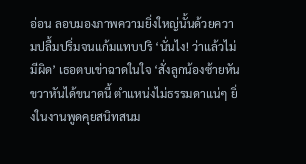อ่อน ลอบมองภาพความยิ่งใหญ่นั้นด้วยความปลื้มปริ่มจนแก้มแทบปริ ‘นั่นไง! ว่าแล้วไม่มีผิด’ เธอตบเข่าฉาดในใจ ‘สั่งลูกน้องซ้ายหันขวาหันได้ขนาดนี้ ตำแหน่งไม่ธรรมดาแน่ๆ ยิ่งในงานพูดคุยสนิทสนม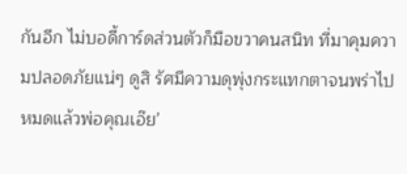กันอีก ไม่บอดี้การ์ดส่วนตัวก็มือขวาคนสนิท ที่มาคุมความปลอดภัยแน่ๆ ดูสิ รัศมีความดุพุ่งกระแทกตาจนพร่าไปหมดแล้วพ่อคุณเอ๊ย’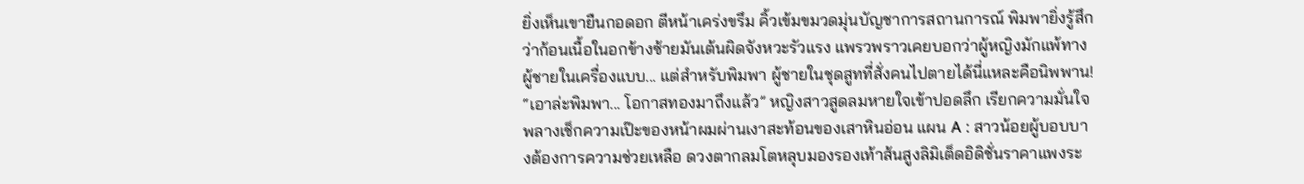ยิ่งเห็นเขายืนกอดอก ตีหน้าเคร่งขรึม คิ้วเข้มขมวดมุ่นบัญชาการสถานการณ์ พิมพายิ่งรู้สึกว่าก้อนเนื้อในอกข้างซ้ายมันเต้นผิดจังหวะรัวแรง แพรวพราวเคยบอกว่าผู้หญิงมักแพ้ทางผู้ชายในเครื่องแบบ... แต่สำหรับพิมพา ผู้ชายในชุดสูทที่สั่งคนไปตายได้นี่แหละคือนิพพาน! “เอาล่ะพิมพา... โอกาสทองมาถึงแล้ว” หญิงสาวสูดลมหายใจเข้าปอดลึก เรียกความมั่นใจ พลางเช็กความเป๊ะของหน้าผมผ่านเงาสะท้อนของเสาหินอ่อน แผน A : สาวน้อยผู้บอบบางต้องการความช่วยเหลือ ดวงตากลมโตหลุบมองรองเท้าส้นสูงลิมิเต็ดอิดิชั่นราคาแพงระ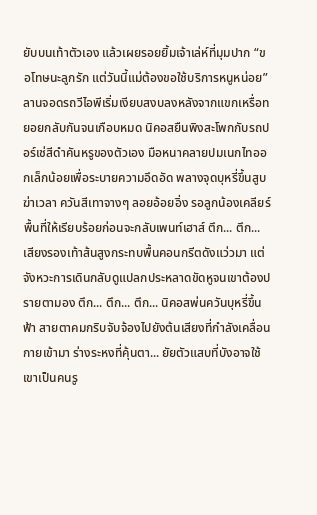ยับบนเท้าตัวเอง แล้วเผยรอยยิ้มเจ้าเล่ห์ที่มุมปาก “ขอโทษนะลูกรัก แต่วันนี้แม่ต้องขอใช้บริการหนูหน่อย” ลานจอดรถวีไอพีเริ่มเงียบสงบลงหลังจากแขกเหรื่อทยอยกลับกันจนเกือบหมด นิคอสยืนพิงสะโพกกับรถปอร์เช่สีดำคันหรูของตัวเอง มือหนาคลายปมเนกไทออกเล็กน้อยเพื่อระบายความอึดอัด พลางจุดบุหรี่ขึ้นสูบฆ่าเวลา ควันสีเทาจางๆ ลอยอ้อยอิ่ง รอลูกน้องเคลียร์พื้นที่ให้เรียบร้อยก่อนจะกลับเพนท์เฮาส์ ตึก... ตึก... เสียงรองเท้าส้นสูงกระทบพื้นคอนกรีตดังแว่วมา แต่จังหวะการเดินกลับดูแปลกประหลาดขัดหูจนเขาต้องปรายตามอง ตึก... ตึก... ตึก... นิคอสพ่นควันบุหรี่ขึ้นฟ้า สายตาคมกริบจับจ้องไปยังต้นเสียงที่กำลังเคลื่อนกายเข้ามา ร่างระหงที่คุ้นตา... ยัยตัวแสบที่บังอาจใช้เขาเป็นคนรู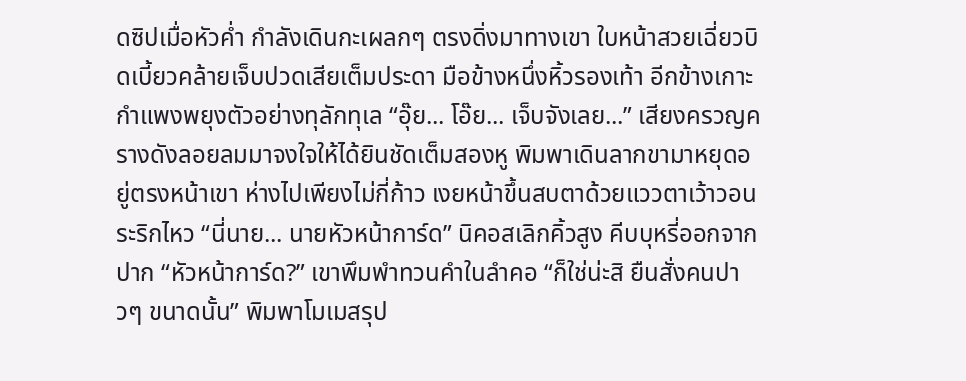ดซิปเมื่อหัวค่ำ กำลังเดินกะเผลกๆ ตรงดิ่งมาทางเขา ใบหน้าสวยเฉี่ยวบิดเบี้ยวคล้ายเจ็บปวดเสียเต็มประดา มือข้างหนึ่งหิ้วรองเท้า อีกข้างเกาะกำแพงพยุงตัวอย่างทุลักทุเล “อุ๊ย... โอ๊ย... เจ็บจังเลย...” เสียงครวญครางดังลอยลมมาจงใจให้ได้ยินชัดเต็มสองหู พิมพาเดินลากขามาหยุดอยู่ตรงหน้าเขา ห่างไปเพียงไม่กี่ก้าว เงยหน้าขึ้นสบตาด้วยแววตาเว้าวอนระริกไหว “นี่นาย... นายหัวหน้าการ์ด” นิคอสเลิกคิ้วสูง คีบบุหรี่ออกจากปาก “หัวหน้าการ์ด?” เขาพึมพำทวนคำในลำคอ “ก็ใช่น่ะสิ ยืนสั่งคนปาวๆ ขนาดนั้น” พิมพาโมเมสรุป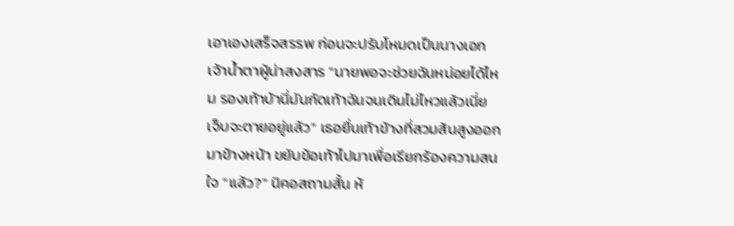เอาเองเสร็จสรรพ ก่อนจะปรับโหมดเป็นนางเอกเจ้าน้ำตาผู้น่าสงสาร “นายพอจะช่วยฉันหน่อยได้ไหม รองเท้าบ้านี่มันกัดเท้าฉันจนเดินไม่ไหวแล้วเนี่ย เจ็บจะตายอยู่แล้ว” เธอยื่นเท้าข้างที่สวมส้นสูงออกมาข้างหน้า ขยับข้อเท้าไปมาเพื่อเรียกร้องความสนใจ “แล้ว?” นิคอสถามสั้น ห้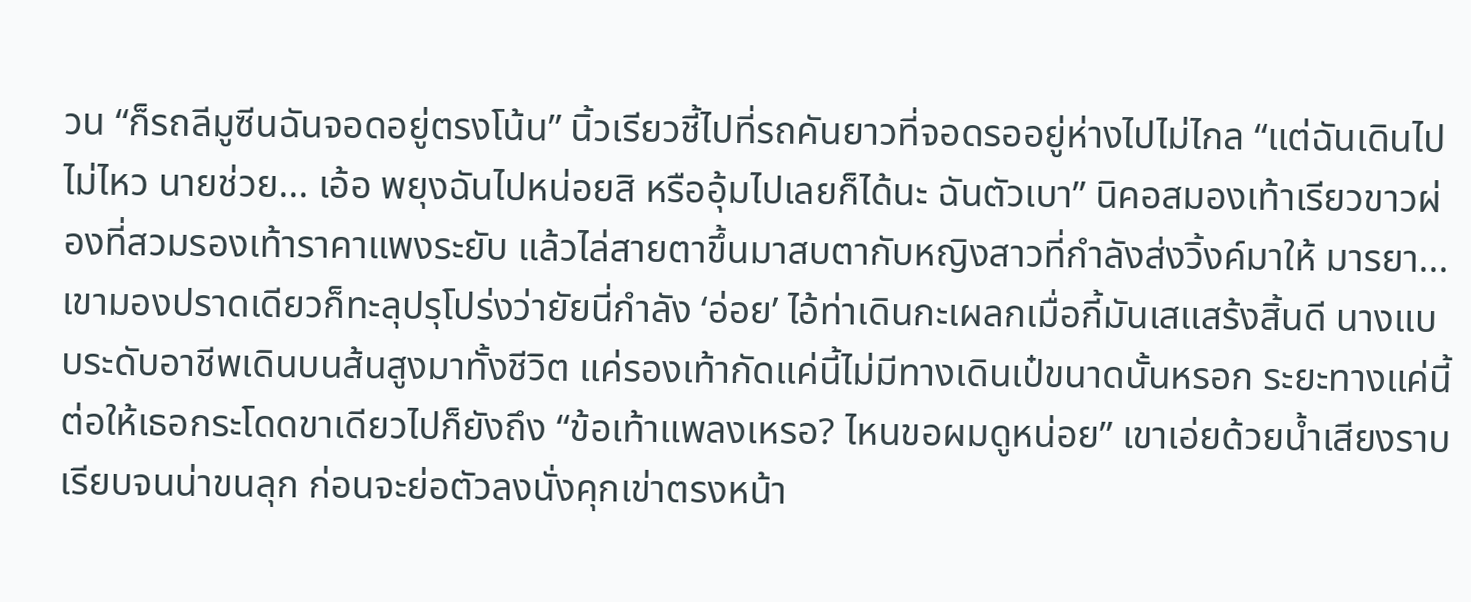วน “ก็รถลีมูซีนฉันจอดอยู่ตรงโน้น” นิ้วเรียวชี้ไปที่รถคันยาวที่จอดรออยู่ห่างไปไม่ไกล “แต่ฉันเดินไปไม่ไหว นายช่วย... เอ้อ พยุงฉันไปหน่อยสิ หรืออุ้มไปเลยก็ได้นะ ฉันตัวเบา” นิคอสมองเท้าเรียวขาวผ่องที่สวมรองเท้าราคาแพงระยับ แล้วไล่สายตาขึ้นมาสบตากับหญิงสาวที่กำลังส่งวิ้งค์มาให้ มารยา... เขามองปราดเดียวก็ทะลุปรุโปร่งว่ายัยนี่กำลัง ‘อ่อย’ ไอ้ท่าเดินกะเผลกเมื่อกี้มันเสแสร้งสิ้นดี นางแบบระดับอาชีพเดินบนส้นสูงมาทั้งชีวิต แค่รองเท้ากัดแค่นี้ไม่มีทางเดินเป๋ขนาดนั้นหรอก ระยะทางแค่นี้ต่อให้เธอกระโดดขาเดียวไปก็ยังถึง “ข้อเท้าแพลงเหรอ? ไหนขอผมดูหน่อย” เขาเอ่ยด้วยน้ำเสียงราบเรียบจนน่าขนลุก ก่อนจะย่อตัวลงนั่งคุกเข่าตรงหน้า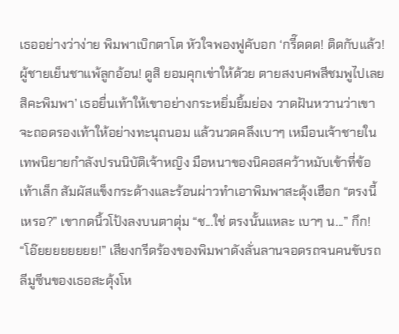เธออย่างว่าง่าย พิมพาเบิกตาโต หัวใจพองฟูคับอก ‘กรี๊ดดด! ติดกับแล้ว! ผู้ชายเย็นชาแพ้ลูกอ้อน! ดูสิ ยอมคุกเข่าให้ด้วย ตายสงบศพสีชมพูไปเลยสิคะพิมพา’ เธอยื่นเท้าให้เขาอย่างกระหยิ่มยิ้มย่อง วาดฝันหวานว่าเขาจะถอดรองเท้าให้อย่างทะนุถนอม แล้วนวดคลึงเบาๆ เหมือนเจ้าชายในเทพนิยายกำลังปรนนิบัติเจ้าหญิง มือหนาของนิคอสคว้าหมับเข้าที่ข้อเท้าเล็ก สัมผัสแข็งกระด้างและร้อนผ่าวทำเอาพิมพาสะดุ้งเฮือก “ตรงนี้เหรอ?” เขากดนิ้วโป้งลงบนตาตุ่ม “ช...ใช่ ตรงนั้นแหละ เบาๆ น...” กึก! “โอ๊ยยยยยยยย!” เสียงกรีดร้องของพิมพาดังลั่นลานจอดรถจนคนขับรถลีมูซีนของเธอสะดุ้งโห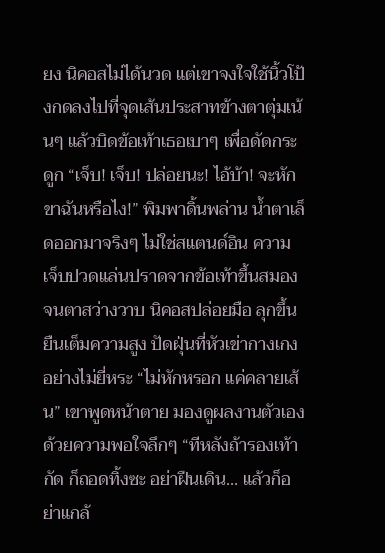ยง นิคอสไม่ได้นวด แต่เขาจงใจใช้นิ้วโป้งกดลงไปที่จุดเส้นประสาทข้างตาตุ่มเน้นๆ แล้วบิดข้อเท้าเธอเบาๆ เพื่อดัดกระดูก “เจ็บ! เจ็บ! ปล่อยนะ! ไอ้บ้า! จะหักขาฉันหรือไง!” พิมพาดิ้นพล่าน น้ำตาเล็ดออกมาจริงๆ ไม่ใช่สแตนด์อิน ความเจ็บปวดแล่นปราดจากข้อเท้าขึ้นสมองจนตาสว่างวาบ นิคอสปล่อยมือ ลุกขึ้นยืนเต็มความสูง ปัดฝุ่นที่หัวเข่ากางเกงอย่างไม่ยี่หระ “ไม่หักหรอก แค่คลายเส้น” เขาพูดหน้าตาย มองดูผลงานตัวเองด้วยความพอใจลึกๆ “ทีหลังถ้ารองเท้ากัด ก็ถอดทิ้งซะ อย่าฝืนเดิน... แล้วก็อย่าแกล้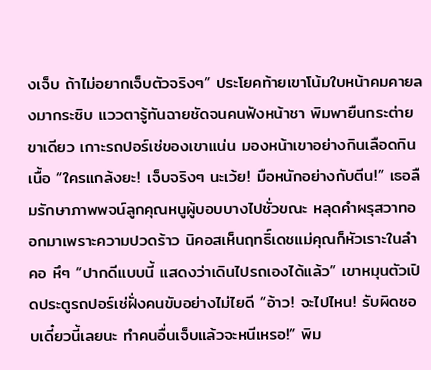งเจ็บ ถ้าไม่อยากเจ็บตัวจริงๆ” ประโยคท้ายเขาโน้มใบหน้าคมคายลงมากระซิบ แววตารู้ทันฉายชัดจนคนฟังหน้าชา พิมพายืนกระต่ายขาเดียว เกาะรถปอร์เช่ของเขาแน่น มองหน้าเขาอย่างกินเลือดกินเนื้อ “ใครแกล้งยะ! เจ็บจริงๆ นะเว้ย! มือหนักอย่างกับตีน!” เธอลืมรักษาภาพพจน์ลูกคุณหนูผู้บอบบางไปชั่วขณะ หลุดคำผรุสวาทออกมาเพราะความปวดร้าว นิคอสเห็นฤทธิ์เดชแม่คุณก็หัวเราะในลำคอ หึๆ “ปากดีแบบนี้ แสดงว่าเดินไปรถเองได้แล้ว” เขาหมุนตัวเปิดประตูรถปอร์เช่ฝั่งคนขับอย่างไม่ไยดี “อ้าว! จะไปไหน! รับผิดชอบเดี๋ยวนี้เลยนะ ทำคนอื่นเจ็บแล้วจะหนีเหรอ!” พิม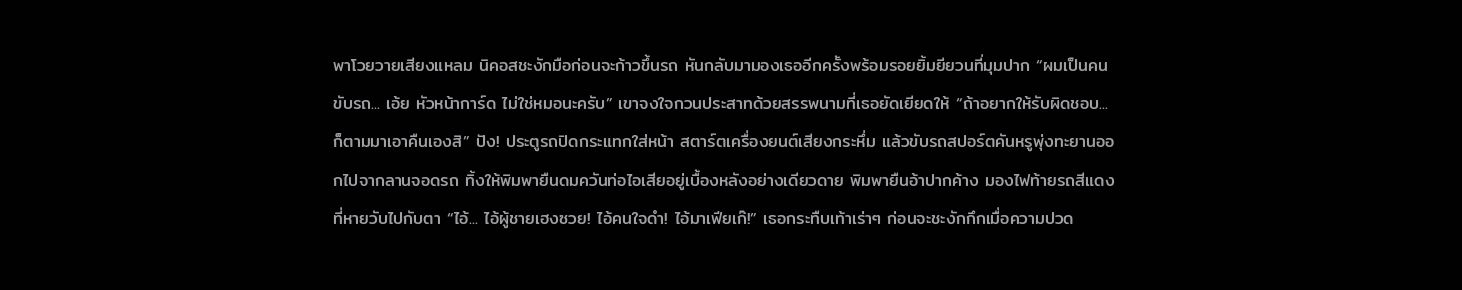พาโวยวายเสียงแหลม นิคอสชะงักมือก่อนจะก้าวขึ้นรถ หันกลับมามองเธออีกครั้งพร้อมรอยยิ้มยียวนที่มุมปาก “ผมเป็นคนขับรถ... เอ้ย หัวหน้าการ์ด ไม่ใช่หมอนะครับ” เขาจงใจกวนประสาทด้วยสรรพนามที่เธอยัดเยียดให้ “ถ้าอยากให้รับผิดชอบ... ก็ตามมาเอาคืนเองสิ” ปัง! ประตูรถปิดกระแทกใส่หน้า สตาร์ตเครื่องยนต์เสียงกระหึ่ม แล้วขับรถสปอร์ตคันหรูพุ่งทะยานออกไปจากลานจอดรถ ทิ้งให้พิมพายืนดมควันท่อไอเสียอยู่เบื้องหลังอย่างเดียวดาย พิมพายืนอ้าปากค้าง มองไฟท้ายรถสีแดงที่หายวับไปกับตา “ไอ้... ไอ้ผู้ชายเฮงซวย! ไอ้คนใจดำ! ไอ้มาเฟียเก๊!” เธอกระทืบเท้าเร่าๆ ก่อนจะชะงักกึกเมื่อความปวด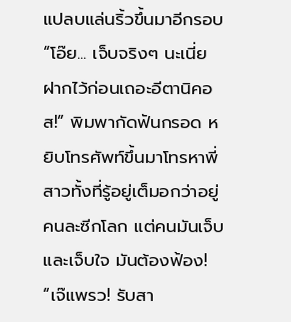แปลบแล่นริ้วขึ้นมาอีกรอบ “โอ๊ย... เจ็บจริงๆ นะเนี่ย ฝากไว้ก่อนเถอะอีตานิคอส!” พิมพากัดฟันกรอด หยิบโทรศัพท์ขึ้นมาโทรหาพี่สาวทั้งที่รู้อยู่เต็มอกว่าอยู่คนละซีกโลก แต่คนมันเจ็บและเจ็บใจ มันต้องฟ้อง! “เจ๊แพรว! รับสา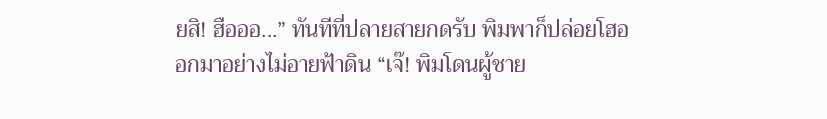ยสิ! ฮือออ...” ทันทีที่ปลายสายกดรับ พิมพาก็ปล่อยโฮออกมาอย่างไม่อายฟ้าดิน “เจ๊! พิมโดนผู้ชาย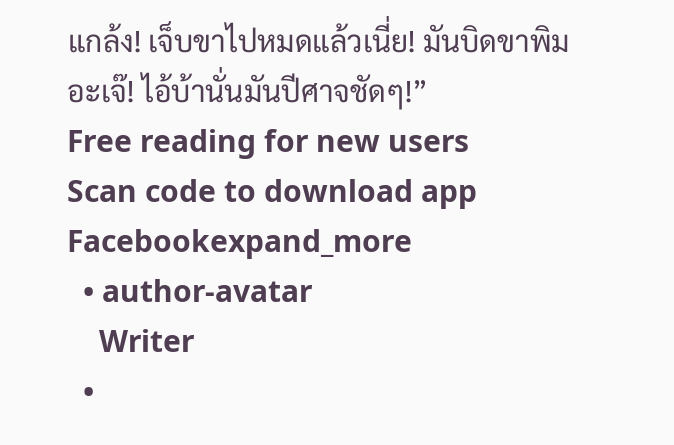แกล้ง! เจ็บขาไปหมดแล้วเนี่ย! มันบิดขาพิมอะเจ๊! ไอ้บ้านั่นมันปีศาจชัดๆ!”
Free reading for new users
Scan code to download app
Facebookexpand_more
  • author-avatar
    Writer
  •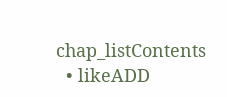chap_listContents
  • likeADD